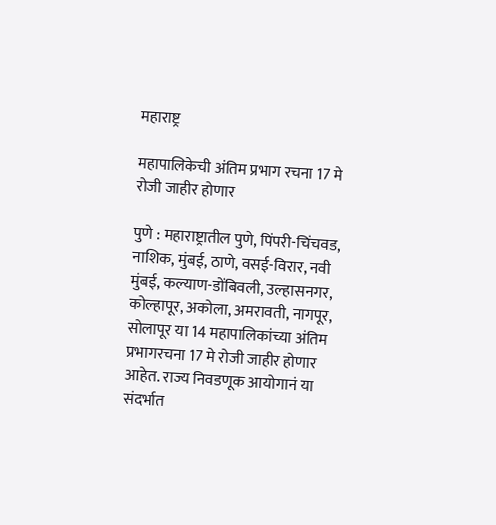महाराष्ट्र

महापालिकेची अंतिम प्रभाग रचना 17 मे रोजी जाहीर होणार

पुणे : महाराष्ट्रातील पुणे, पिंपरी-चिंचवड, नाशिक, मुंबई, ठाणे, वसई-विरार, नवी मुंबई, कल्याण-डोंबिवली, उल्हासनगर, कोल्हापूर, अकोला, अमरावती, नागपूर, सोलापूर या 14 महापालिकांच्या अंतिम प्रभागरचना 17 मे रोजी जाहीर होणार आहेत. राज्य निवडणूक आयोगानं या संदर्भात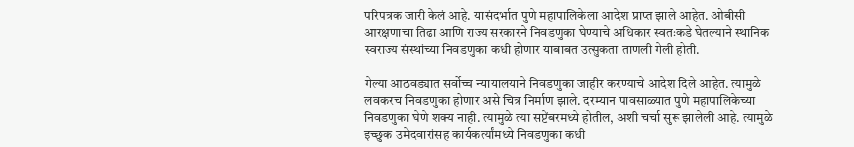परिपत्रक जारी केलं आहे. यासंदर्भात पुणे महापालिकेला आदेश प्राप्त झाले आहेत. ओबीसी आरक्षणाचा तिढा आणि राज्य सरकारने निवडणुका घेण्याचे अधिकार स्वतःकडे घेतल्याने स्थानिक स्वराज्य संस्थांच्या निवडणुका कधी होणार याबाबत उत्सुकता ताणली गेली होती.

गेल्या आठवड्यात सर्वोच्च न्यायालयाने निवडणुका जाहीर करण्याचे आदेश दिले आहेत. त्यामुळे लवकरच निवडणुका होणार असे चित्र निर्माण झाले. दरम्यान पावसाळ्यात पुणे महापालिकेच्या निवडणुका घेणे शक्य नाही. त्यामुळे त्या सप्टेंबरमध्ये होतील, अशी चर्चा सुरू झालेली आहे. त्यामुळे इच्छुक उमेदवारांसह कार्यकर्त्यांमध्ये निवडणुका कधी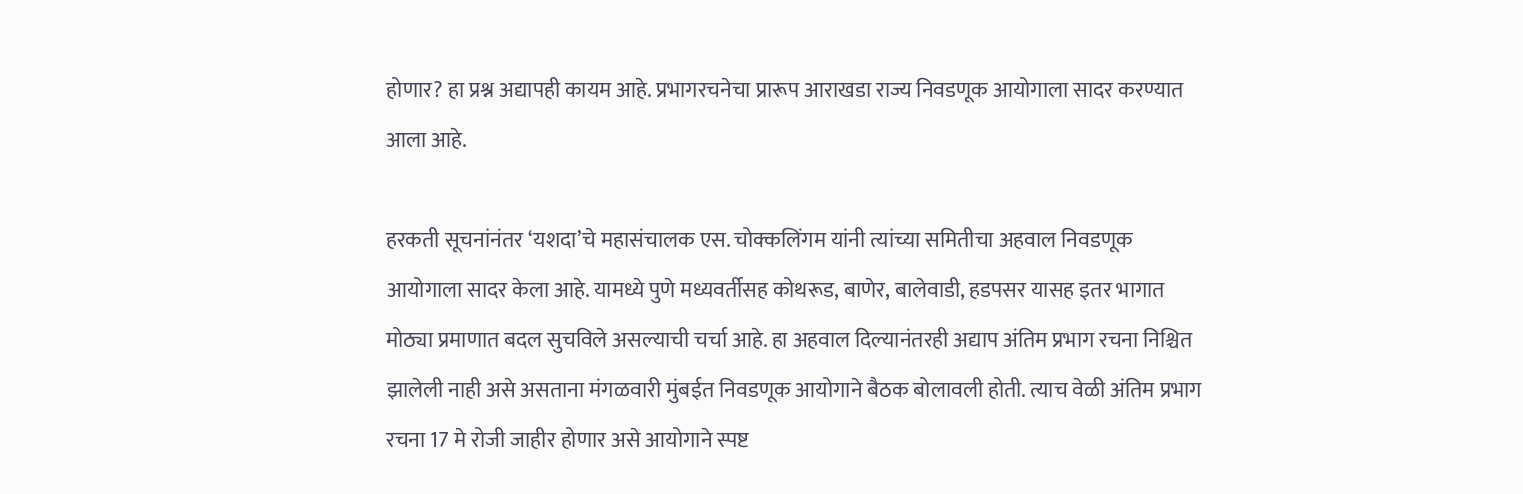होणार? हा प्रश्न अद्यापही कायम आहे. प्रभागरचनेचा प्रारूप आराखडा राज्य निवडणूक आयोगाला सादर करण्यात आला आहे.

हरकती सूचनांनंतर ‘यशदा’चे महासंचालक एस. चोक्कलिंगम यांनी त्यांच्या समितीचा अहवाल निवडणूक आयोगाला सादर केला आहे. यामध्ये पुणे मध्यवर्तीसह कोथरूड, बाणेर, बालेवाडी, हडपसर यासह इतर भागात मोठ्या प्रमाणात बदल सुचविले असल्याची चर्चा आहे. हा अहवाल दिल्यानंतरही अद्याप अंतिम प्रभाग रचना निश्चित झालेली नाही असे असताना मंगळवारी मुंबईत निवडणूक आयोगाने बैठक बोलावली होती. त्याच वेळी अंतिम प्रभाग रचना 17 मे रोजी जाहीर होणार असे आयोगाने स्पष्ट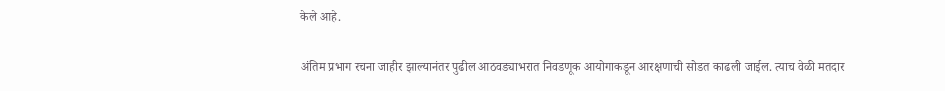केले आहे.

अंतिम प्रभाग रचना जाहीर झाल्यानंतर पुढील आठवड्याभरात निवडणूक आयोगाकडून आरक्षणाची सोडत काढली जाईल. त्याच वेळी मतदार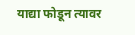याद्या फोडून त्यावर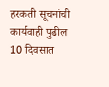हरकती सूचनांची कार्यवाही पुढील 10 दिवसात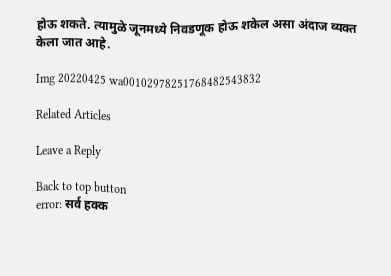होऊ शकते. त्यामुळे जूनमध्ये निवडणूक होऊ शकेल असा अंदाज व्यक्त केला जात आहे.

Img 20220425 wa00102978251768482543832

Related Articles

Leave a Reply

Back to top button
error: सर्व हक्क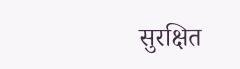सुरक्षित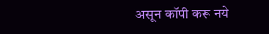असून कॉपी करू नये